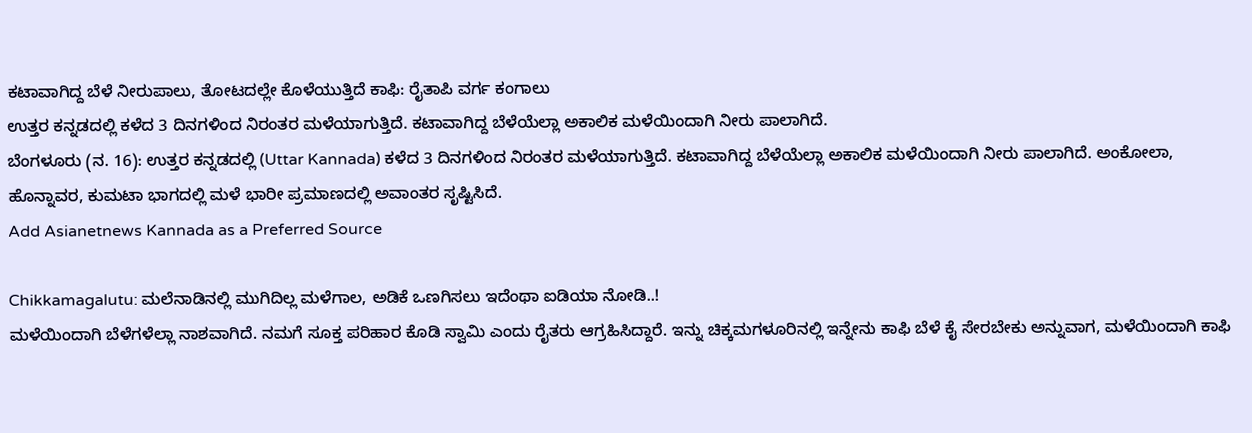ಕಟಾವಾಗಿದ್ದ ಬೆಳೆ ನೀರುಪಾಲು, ತೋಟದಲ್ಲೇ ಕೊಳೆಯುತ್ತಿದೆ ಕಾಫಿ: ರೈತಾಪಿ ವರ್ಗ ಕಂಗಾಲು
ಉತ್ತರ ಕನ್ನಡದಲ್ಲಿ ಕಳೆದ 3 ದಿನಗಳಿಂದ ನಿರಂತರ ಮಳೆಯಾಗುತ್ತಿದೆ. ಕಟಾವಾಗಿದ್ದ ಬೆಳೆಯೆಲ್ಲಾ ಅಕಾಲಿಕ ಮಳೆಯಿಂದಾಗಿ ನೀರು ಪಾಲಾಗಿದೆ.
ಬೆಂಗಳೂರು (ನ. 16): ಉತ್ತರ ಕನ್ನಡದಲ್ಲಿ (Uttar Kannada) ಕಳೆದ 3 ದಿನಗಳಿಂದ ನಿರಂತರ ಮಳೆಯಾಗುತ್ತಿದೆ. ಕಟಾವಾಗಿದ್ದ ಬೆಳೆಯೆಲ್ಲಾ ಅಕಾಲಿಕ ಮಳೆಯಿಂದಾಗಿ ನೀರು ಪಾಲಾಗಿದೆ. ಅಂಕೋಲಾ, ಹೊನ್ನಾವರ, ಕುಮಟಾ ಭಾಗದಲ್ಲಿ ಮಳೆ ಭಾರೀ ಪ್ರಮಾಣದಲ್ಲಿ ಅವಾಂತರ ಸೃಷ್ಟಿಸಿದೆ.
Add Asianetnews Kannada as a Preferred Source

Chikkamagalutu: ಮಲೆನಾಡಿನಲ್ಲಿ ಮುಗಿದಿಲ್ಲ ಮಳೆಗಾಲ, ಅಡಿಕೆ ಒಣಗಿಸಲು ಇದೆಂಥಾ ಐಡಿಯಾ ನೋಡಿ..!
ಮಳೆಯಿಂದಾಗಿ ಬೆಳೆಗಳೆಲ್ಲಾ ನಾಶವಾಗಿದೆ. ನಮಗೆ ಸೂಕ್ತ ಪರಿಹಾರ ಕೊಡಿ ಸ್ವಾಮಿ ಎಂದು ರೈತರು ಆಗ್ರಹಿಸಿದ್ದಾರೆ. ಇನ್ನು ಚಿಕ್ಕಮಗಳೂರಿನಲ್ಲಿ ಇನ್ನೇನು ಕಾಫಿ ಬೆಳೆ ಕೈ ಸೇರಬೇಕು ಅನ್ನುವಾಗ, ಮಳೆಯಿಂದಾಗಿ ಕಾಫಿ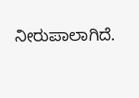ನೀರುಪಾಲಾಗಿದೆ.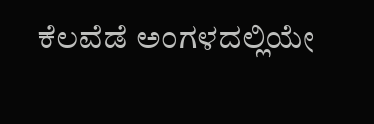ಕೆಲವೆಡೆ ಅಂಗಳದಲ್ಲಿಯೇ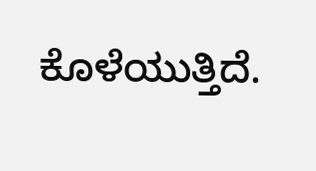ಕೊಳೆಯುತ್ತಿದೆ.